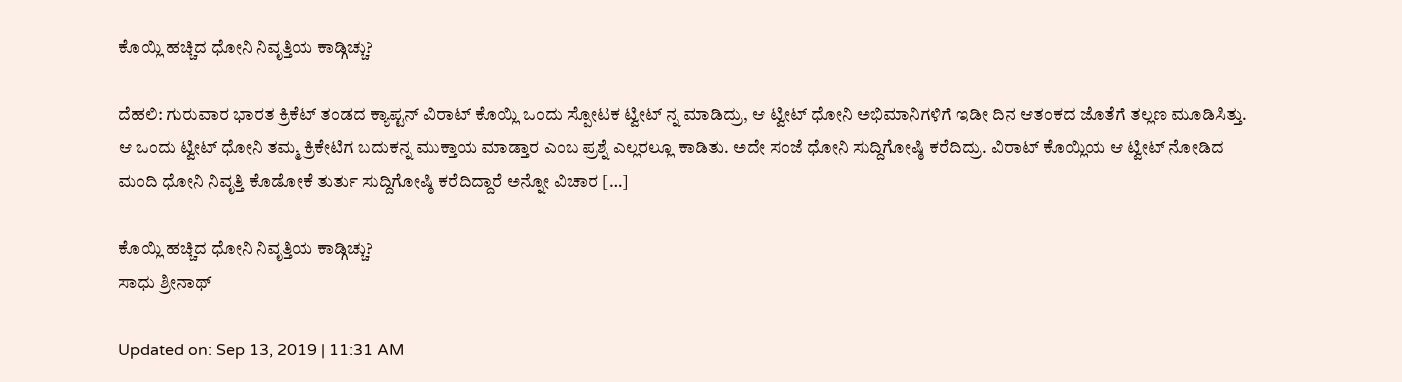ಕೊಯ್ಲಿ ಹಚ್ಚಿದ ಧೋನಿ ನಿವೃತ್ತಿಯ ಕಾಡ್ಗಿಚ್ಚು?

ದೆಹಲಿ: ಗುರುವಾರ ಭಾರತ ಕ್ರಿಕೆಟ್ ತಂಡದ ಕ್ಯಾಪ್ಟನ್ ವಿರಾಟ್ ಕೊಯ್ಲಿ ಒಂದು ಸ್ಪೋಟಕ ಟ್ವೀಟ್ ನ್ನ ಮಾಡಿದ್ರು, ಆ ಟ್ವೀಟ್ ಧೋನಿ ಅಭಿಮಾನಿಗಳಿಗೆ ಇಡೀ ದಿನ ಆತಂಕದ ಜೊತೆಗೆ ತಲ್ಲಣ ಮೂಡಿಸಿತ್ತು. ಆ ಒಂದು ಟ್ವೀಟ್ ಧೋನಿ ತಮ್ಮ ಕ್ರಿಕೇಟಿಗ ಬದುಕನ್ನ ಮುಕ್ತಾಯ ಮಾಡ್ತಾರ ಎಂಬ ಪ್ರಶ್ನೆ ಎಲ್ಲರಲ್ಲೂ ಕಾಡಿತು. ಅದೇ ಸಂಜೆ ಧೋನಿ ಸುದ್ದಿಗೋಷ್ಠಿ ಕರೆದಿದ್ರು. ವಿರಾಟ್ ಕೊಯ್ಲಿಯ ಆ ಟ್ವೀಟ್ ನೋಡಿದ ಮಂದಿ ಧೋನಿ ನಿವೃತ್ತಿ ಕೊಡೋಕೆ ತುರ್ತು ಸುದ್ದಿಗೋಷ್ಠಿ ಕರೆದಿದ್ದಾರೆ ಅನ್ನೋ ವಿಚಾರ […]

ಕೊಯ್ಲಿ ಹಚ್ಚಿದ ಧೋನಿ ನಿವೃತ್ತಿಯ ಕಾಡ್ಗಿಚ್ಚು?
ಸಾಧು ಶ್ರೀನಾಥ್

Updated on: Sep 13, 2019 | 11:31 AM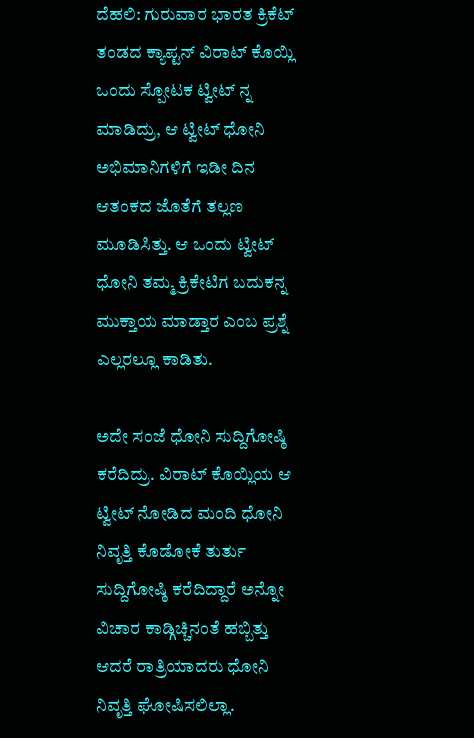ದೆಹಲಿ: ಗುರುವಾರ ಭಾರತ ಕ್ರಿಕೆಟ್ ತಂಡದ ಕ್ಯಾಪ್ಟನ್ ವಿರಾಟ್ ಕೊಯ್ಲಿ ಒಂದು ಸ್ಪೋಟಕ ಟ್ವೀಟ್ ನ್ನ ಮಾಡಿದ್ರು, ಆ ಟ್ವೀಟ್ ಧೋನಿ ಅಭಿಮಾನಿಗಳಿಗೆ ಇಡೀ ದಿನ ಆತಂಕದ ಜೊತೆಗೆ ತಲ್ಲಣ ಮೂಡಿಸಿತ್ತು. ಆ ಒಂದು ಟ್ವೀಟ್ ಧೋನಿ ತಮ್ಮ ಕ್ರಿಕೇಟಿಗ ಬದುಕನ್ನ ಮುಕ್ತಾಯ ಮಾಡ್ತಾರ ಎಂಬ ಪ್ರಶ್ನೆ ಎಲ್ಲರಲ್ಲೂ ಕಾಡಿತು.

ಅದೇ ಸಂಜೆ ಧೋನಿ ಸುದ್ದಿಗೋಷ್ಠಿ ಕರೆದಿದ್ರು. ವಿರಾಟ್ ಕೊಯ್ಲಿಯ ಆ ಟ್ವೀಟ್ ನೋಡಿದ ಮಂದಿ ಧೋನಿ ನಿವೃತ್ತಿ ಕೊಡೋಕೆ ತುರ್ತು ಸುದ್ದಿಗೋಷ್ಠಿ ಕರೆದಿದ್ದಾರೆ ಅನ್ನೋ ವಿಚಾರ ಕಾಡ್ಗಿಚ್ಚಿನಂತೆ ಹಬ್ಬಿತ್ತು ಆದರೆ ರಾತ್ರಿಯಾದರು ಧೋನಿ ನಿವೃತ್ತಿ ಘೋಷಿಸಲಿಲ್ಲಾ.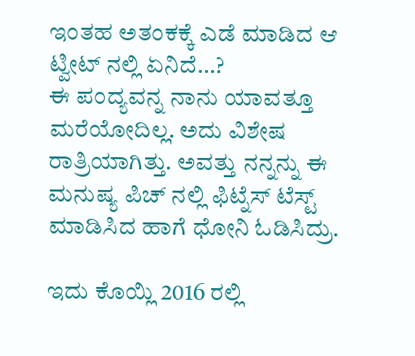ಇಂತಹ ಅತಂಕಕ್ಕೆ ಎಡೆ ಮಾಡಿದ ಆ ಟ್ವೀಟ್ ನಲ್ಲಿ ಏನಿದೆ…?
ಈ ಪಂದ್ಯವನ್ನ ನಾನು ಯಾವತ್ತೂ ಮರೆಯೋದಿಲ್ಲ. ಅದು ವಿಶೇಷ ರಾತ್ರಿಯಾಗಿತ್ತು. ಅವತ್ತು ನನ್ನನ್ನು ಈ ಮನುಷ್ಯ ಪಿಚ್ ನಲ್ಲಿ ಫಿಟ್ನೆಸ್ ಟೆಸ್ಟ್ ಮಾಡಿಸಿದ ಹಾಗೆ ಧೋನಿ ಓಡಿಸಿದ್ರು.

ಇದು ಕೊಯ್ಲಿ 2016 ರಲ್ಲಿ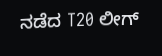ನಡೆದ T20 ಲೀಗ್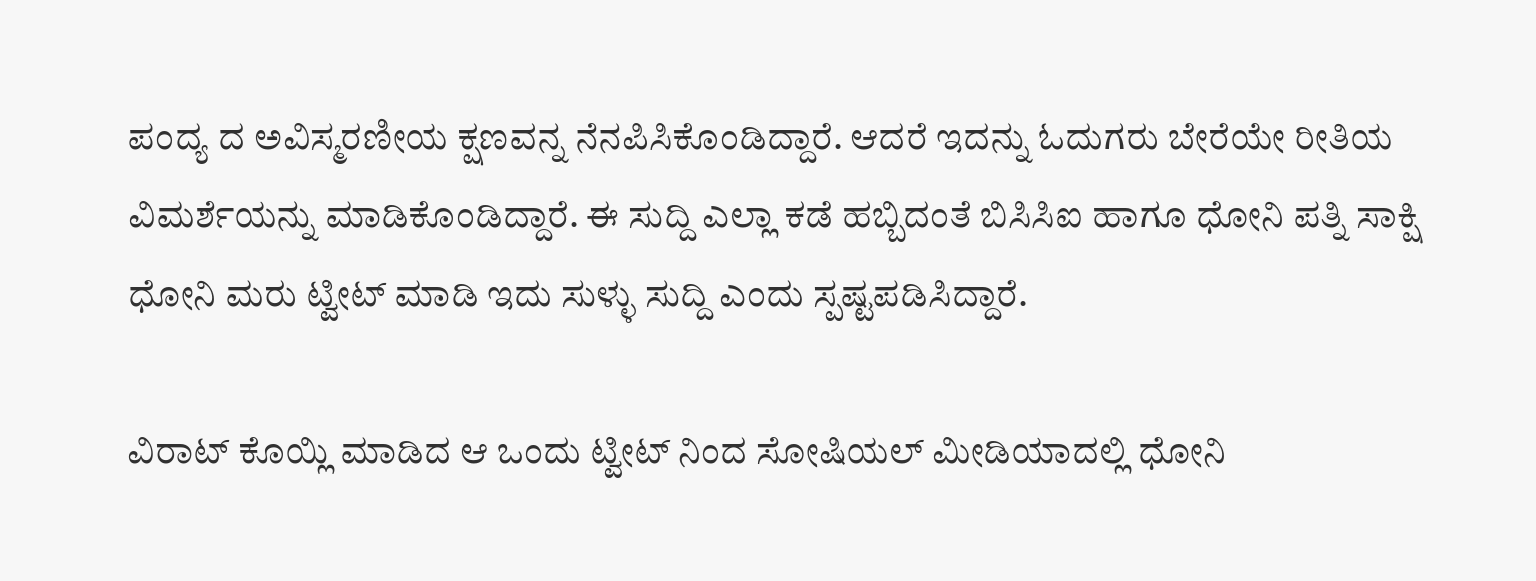ಪಂದ್ಯ ದ ಅವಿಸ್ಮರಣೀಯ ಕ್ಷಣವನ್ನ ನೆನಪಿಸಿಕೊಂಡಿದ್ದಾರೆ. ಆದರೆ ಇದನ್ನು ಓದುಗರು ಬೇರೆಯೇ ರೀತಿಯ ವಿಮರ್ಶೆಯನ್ನು ಮಾಡಿಕೊಂಡಿದ್ದಾರೆ. ಈ ಸುದ್ದಿ ಎಲ್ಲಾ ಕಡೆ ಹಬ್ಬಿದಂತೆ ಬಿಸಿಸಿಐ ಹಾಗೂ ಧೋನಿ ಪತ್ನಿ ಸಾಕ್ಷಿ ಧೋನಿ ಮರು ಟ್ವೀಟ್ ಮಾಡಿ ಇದು ಸುಳ್ಳು ಸುದ್ದಿ ಎಂದು ಸ್ಪಷ್ಟಪಡಿಸಿದ್ದಾರೆ.

ವಿರಾಟ್ ಕೊಯ್ಲಿ ಮಾಡಿದ ಆ ಒಂದು ಟ್ವೀಟ್ ನಿಂದ ಸೋಷಿಯಲ್ ಮೀಡಿಯಾದಲ್ಲಿ ಧೋನಿ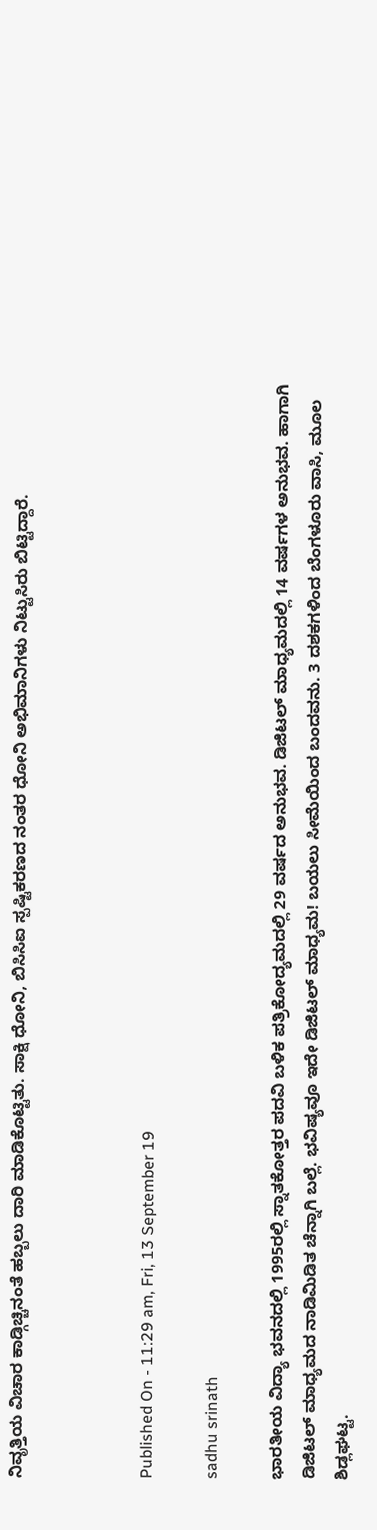ನಿವೃತ್ತಿಯ ವಿಚಾರ ಕಾಡ್ಗಿಚ್ಚಿನಂತೆ ಹಬ್ಬಲು ದಾರಿ ಮಾಡಿಕೊಟ್ಟಿತು. ಸಾಕ್ಷಿ ಧೋನಿ, ಬಿಸಿಸಿಐ ಸ್ಪಷ್ಟಿಕರಣದ ನಂತರ ಧೋನಿ ಅಭಿಮಾನಿಗಳು ನಿಟ್ಟುಸಿರು ಬಿಟ್ಟಿದ್ದಾರೆ.



Published On - 11:29 am, Fri, 13 September 19

sadhu srinath

ಭಾರತೀಯ ವಿದ್ಯಾ ಭವನದಲ್ಲಿ 1995ರಲ್ಲಿ ಸ್ನಾತಕೋತ್ತರ ಪದವಿ ಬಳಿಕ ಪತ್ರಿಕೋದ್ಯಮದಲ್ಲಿ 29 ವರ್ಷದ ಅನುಭವ. ಡಿಜಿಟಲ್ ಮಾಧ್ಯಮದಲ್ಲಿ 14 ವರ್ಷಗಳ ಅನುಭವ. ಹಾಗಾಗಿ ಡಿಜಿಟಲ್ ಮಾಧ್ಯಮದ ನಾಡಿಮಿಡಿತ ಚೆನ್ನಾಗಿ ಬಲ್ಲೆ. ಭವಿಷ್ಯವೂ ಇದೇ ಡಿಜಿಟಲ್ ಮಾಧ್ಯಮ! ಬಯಲು ಸೀಮೆಯಿಂದ ಬಂದವನು. 3 ದಶಕಗಳಿಂದ ಬೆಂಗಳೂರು ವಾಸಿ, ಮೂಲ ಶಿಡ್ಲಘಟ್ಟ.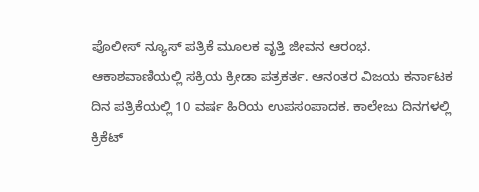ಪೊಲೀಸ್ ನ್ಯೂಸ್ ಪತ್ರಿಕೆ ಮೂಲಕ ವೃತ್ತಿ ಜೀವನ ಆರಂಭ. ಆಕಾಶವಾಣಿಯಲ್ಲಿ ಸಕ್ರಿಯ ಕ್ರೀಡಾ ಪತ್ರಕರ್ತ. ಆನಂತರ ವಿಜಯ ಕರ್ನಾಟಕ ದಿನ ಪತ್ರಿಕೆಯಲ್ಲಿ 10 ವರ್ಷ ಹಿರಿಯ ಉಪಸಂಪಾದಕ. ಕಾಲೇಜು ದಿನಗಳಲ್ಲಿ ಕ್ರಿಕೆಟ್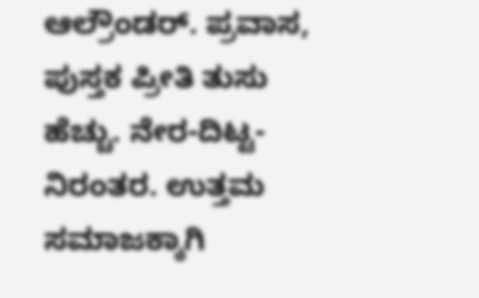ಆಲ್ರೌಂಡರ್. ಪ್ರವಾಸ, ಪುಸ್ತಕ ಪ್ರೀತಿ ತುಸು ಹೆಚ್ಚು. ನೇರ-ದಿಟ್ಟ-ನಿರಂತರ. ಉತ್ತಮ ಸಮಾಜಕ್ಕಾಗಿ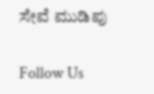ಸೇವೆ ಮುಡಿಪು

Follow Us